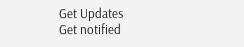Get Updates
Get notified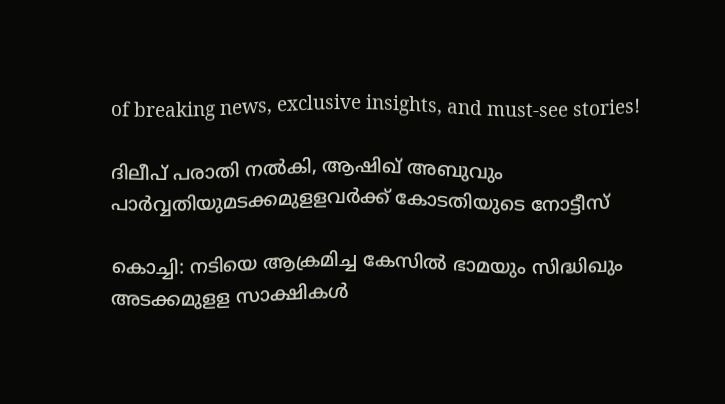of breaking news, exclusive insights, and must-see stories!

ദിലീപ് പരാതി നല്‍കി, ആഷിഖ് അബുവും പാര്‍വ്വതിയുമടക്കമുളളവര്‍ക്ക് കോടതിയുടെ നോട്ടീസ്

കൊച്ചി: നടിയെ ആക്രമിച്ച കേസില്‍ ഭാമയും സിദ്ധിഖും അടക്കമുളള സാക്ഷികള്‍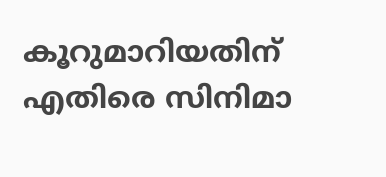കൂറുമാറിയതിന് എതിരെ സിനിമാ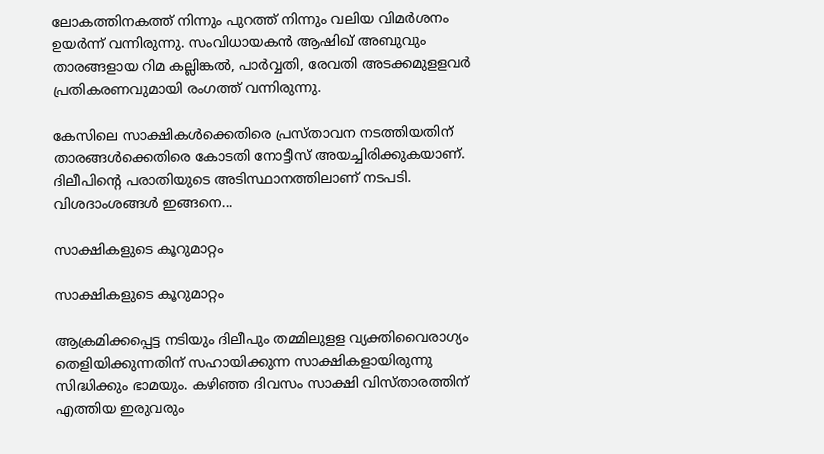ലോകത്തിനകത്ത് നിന്നും പുറത്ത് നിന്നും വലിയ വിമര്‍ശനം ഉയര്‍ന്ന് വന്നിരുന്നു. സംവിധായകന്‍ ആഷിഖ് അബുവും താരങ്ങളായ റിമ കല്ലിങ്കല്‍, പാര്‍വ്വതി, രേവതി അടക്കമുളളവര്‍ പ്രതികരണവുമായി രംഗത്ത് വന്നിരുന്നു.

കേസിലെ സാക്ഷികള്‍ക്കെതിരെ പ്രസ്താവന നടത്തിയതിന് താരങ്ങള്‍ക്കെതിരെ കോടതി നോട്ടീസ് അയച്ചിരിക്കുകയാണ്. ദിലീപിന്റെ പരാതിയുടെ അടിസ്ഥാനത്തിലാണ് നടപടി. വിശദാംശങ്ങള്‍ ഇങ്ങനെ...

സാക്ഷികളുടെ കൂറുമാറ്റം

സാക്ഷികളുടെ കൂറുമാറ്റം

ആക്രമിക്കപ്പെട്ട നടിയും ദിലീപും തമ്മിലുളള വ്യക്തിവൈരാഗ്യം തെളിയിക്കുന്നതിന് സഹായിക്കുന്ന സാക്ഷികളായിരുന്നു സിദ്ധിക്കും ഭാമയും. കഴിഞ്ഞ ദിവസം സാക്ഷി വിസ്താരത്തിന് എത്തിയ ഇരുവരും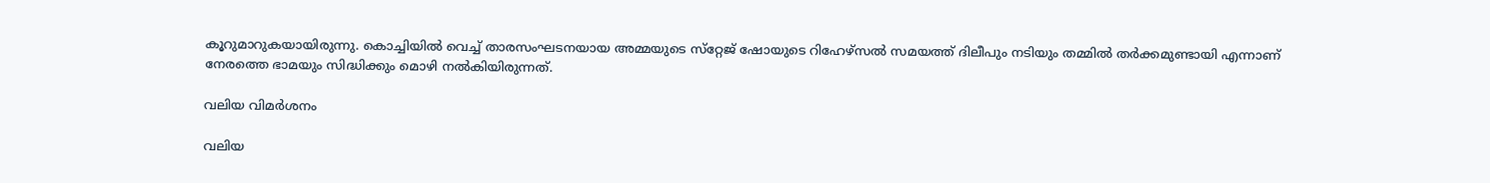കൂറുമാറുകയായിരുന്നു. കൊച്ചിയില്‍ വെച്ച് താരസംഘടനയായ അമ്മയുടെ സ്‌റ്റേജ് ഷോയുടെ റിഹേഴ്‌സല്‍ സമയത്ത് ദിലീപും നടിയും തമ്മില്‍ തര്‍ക്കമുണ്ടായി എന്നാണ് നേരത്തെ ഭാമയും സിദ്ധിക്കും മൊഴി നല്‍കിയിരുന്നത്.

വലിയ വിമർശനം

വലിയ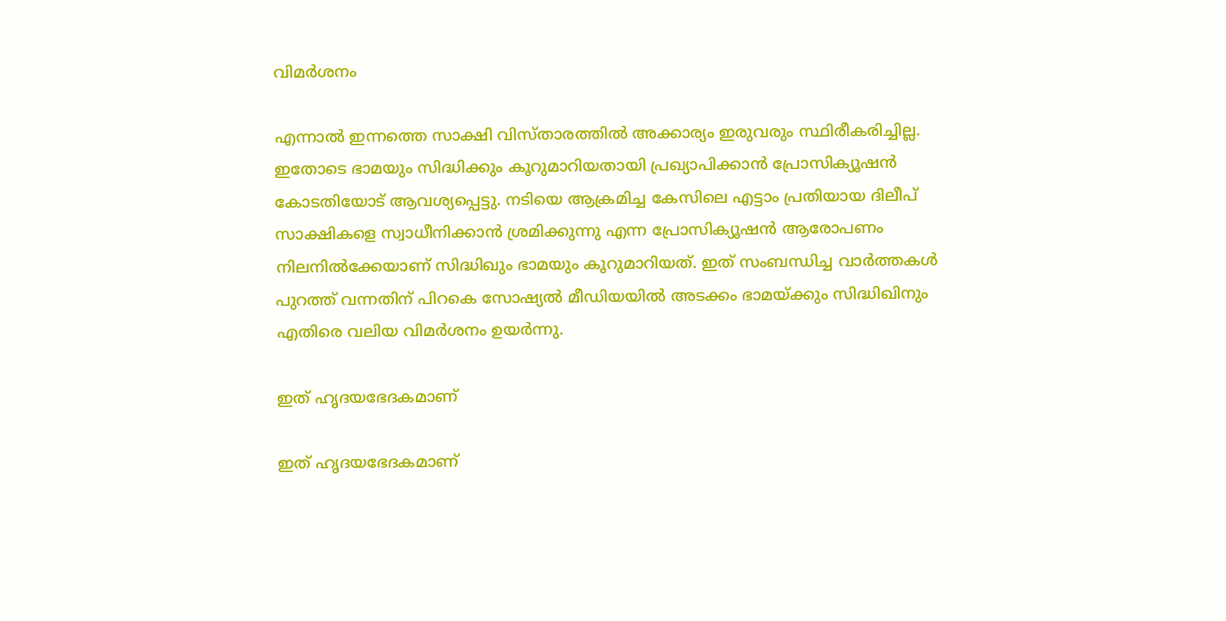വിമർശനം

എന്നാല്‍ ഇന്നത്തെ സാക്ഷി വിസ്താരത്തില്‍ അക്കാര്യം ഇരുവരും സ്ഥിരീകരിച്ചില്ല. ഇതോടെ ഭാമയും സിദ്ധിക്കും കൂറുമാറിയതായി പ്രഖ്യാപിക്കാന്‍ പ്രോസിക്യൂഷന്‍
കോടതിയോട് ആവശ്യപ്പെട്ടു. നടിയെ ആക്രമിച്ച കേസിലെ എട്ടാം പ്രതിയായ ദിലീപ് സാക്ഷികളെ സ്വാധീനിക്കാന്‍ ശ്രമിക്കുന്നു എന്ന പ്രോസിക്യൂഷന്‍ ആരോപണം നിലനില്‍ക്കേയാണ് സിദ്ധിഖും ഭാമയും കൂറുമാറിയത്. ഇത് സംബന്ധിച്ച വാർത്തകൾ പുറത്ത് വന്നതിന് പിറകെ സോഷ്യൽ മീഡിയയിൽ അടക്കം ഭാമയ്ക്കും സിദ്ധിഖിനും എതിരെ വലിയ വിമർശനം ഉയർന്നു.

ഇത് ഹൃദയഭേദകമാണ്

ഇത് ഹൃദയഭേദകമാണ്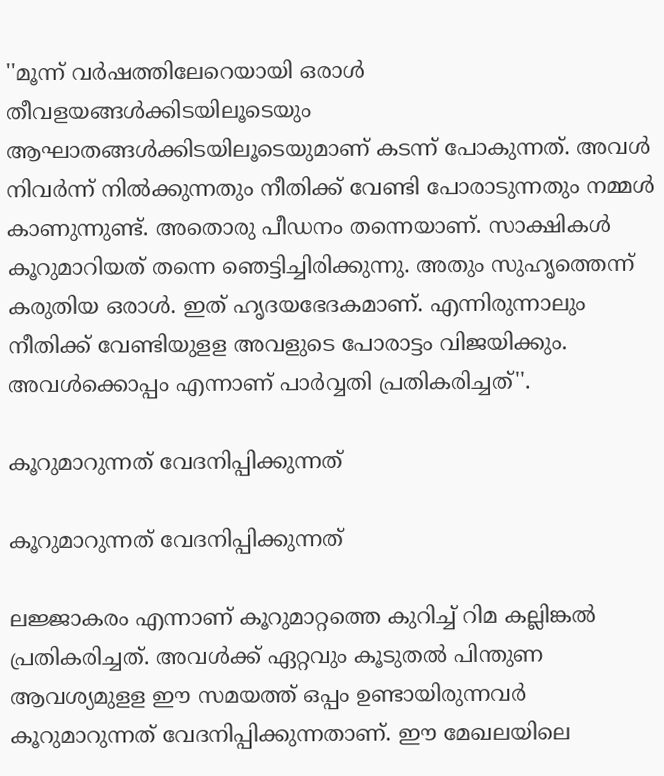''മൂന്ന് വര്‍ഷത്തിലേറെയായി ഒരാള്‍ തീവളയങ്ങള്‍ക്കിടയിലൂടെയും ആഘാതങ്ങള്‍ക്കിടയിലൂടെയുമാണ് കടന്ന് പോകുന്നത്. അവള്‍ നിവര്‍ന്ന് നില്‍ക്കുന്നതും നീതിക്ക് വേണ്ടി പോരാടുന്നതും നമ്മള്‍ കാണുന്നുണ്ട്. അതൊരു പീഡനം തന്നെയാണ്. സാക്ഷികള്‍ കൂറുമാറിയത് തന്നെ ഞെട്ടിച്ചിരിക്കുന്നു. അതും സുഹൃത്തെന്ന് കരുതിയ ഒരാള്‍. ഇത് ഹൃദയഭേദകമാണ്. എന്നിരുന്നാലും നീതിക്ക് വേണ്ടിയുളള അവളുടെ പോരാട്ടം വിജയിക്കും. അവള്‍ക്കൊപ്പം എന്നാണ് പാര്‍വ്വതി പ്രതികരിച്ചത്''.

കൂറുമാറുന്നത് വേദനിപ്പിക്കുന്നത്

കൂറുമാറുന്നത് വേദനിപ്പിക്കുന്നത്

ലജ്ജാകരം എന്നാണ് കൂറുമാറ്റത്തെ കുറിച്ച് റിമ കല്ലിങ്കല്‍ പ്രതികരിച്ചത്. അവള്‍ക്ക് ഏറ്റവും കൂടുതല്‍ പിന്തുണ ആവശ്യമുളള ഈ സമയത്ത് ഒപ്പം ഉണ്ടായിരുന്നവര്‍ കൂറുമാറുന്നത് വേദനിപ്പിക്കുന്നതാണ്. ഈ മേഖലയിലെ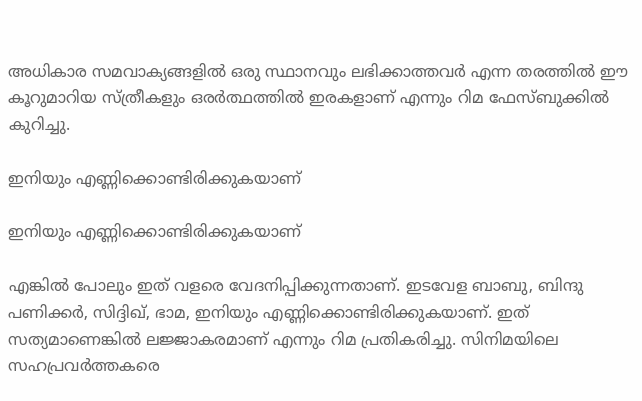അധികാര സമവാക്യങ്ങളില്‍ ഒരു സ്ഥാനവും ലഭിക്കാത്തവര്‍ എന്ന തരത്തില്‍ ഈ കൂറുമാറിയ സ്ത്രീകളും ഒരര്‍ത്ഥത്തില്‍ ഇരകളാണ് എന്നും റിമ ഫേസ്ബുക്കില്‍ കുറിച്ചു.

ഇനിയും എണ്ണിക്കൊണ്ടിരിക്കുകയാണ്

ഇനിയും എണ്ണിക്കൊണ്ടിരിക്കുകയാണ്

എങ്കില്‍ പോലും ഇത് വളരെ വേദനിപ്പിക്കുന്നതാണ്. ഇടവേള ബാബു, ബിന്ദു പണിക്കര്‍, സിദ്ദിഖ്, ഭാമ, ഇനിയും എണ്ണിക്കൊണ്ടിരിക്കുകയാണ്. ഇത് സത്യമാണെങ്കില്‍ ലജ്ജാകരമാണ് എന്നും റിമ പ്രതികരിച്ചു. സിനിമയിലെ സഹപ്രവര്‍ത്തകരെ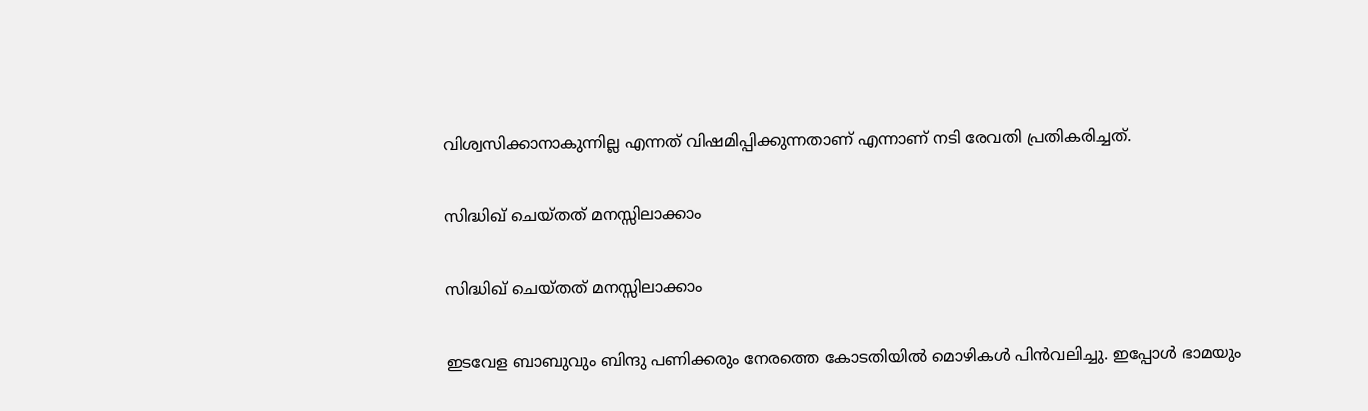വിശ്വസിക്കാനാകുന്നില്ല എന്നത് വിഷമിപ്പിക്കുന്നതാണ് എന്നാണ് നടി രേവതി പ്രതികരിച്ചത്.

സിദ്ധിഖ് ചെയ്തത് മനസ്സിലാക്കാം

സിദ്ധിഖ് ചെയ്തത് മനസ്സിലാക്കാം

ഇടവേള ബാബുവും ബിന്ദു പണിക്കരും നേരത്തെ കോടതിയില്‍ മൊഴികള്‍ പിന്‍വലിച്ചു. ഇപ്പോള്‍ ഭാമയും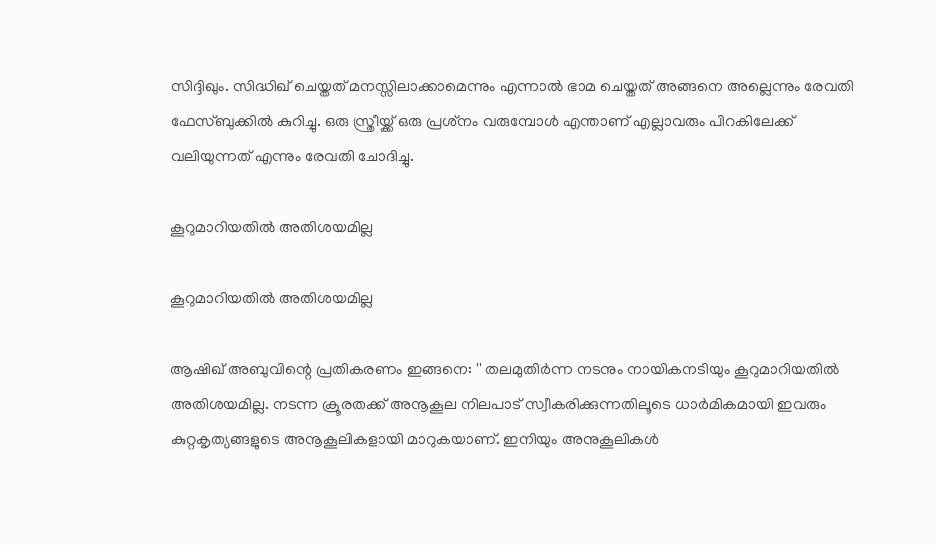സിദ്ദിഖും. സിദ്ധിഖ് ചെയ്തത് മനസ്സിലാക്കാമെന്നും എന്നാല്‍ ഭാമ ചെയ്തത് അങ്ങനെ അല്ലെന്നും രേവതി ഫേസ്ബുക്കില്‍ കുറിച്ചു. ഒരു സ്ത്രീയ്ക്ക് ഒരു പ്രശ്‌നം വരുമ്പോള്‍ എന്താണ് എല്ലാവരും പിറകിലേക്ക് വലിയുന്നത് എന്നും രേവതി ചോദിച്ചു.

കൂറുമാറിയതിൽ അതിശയമില്ല

കൂറുമാറിയതിൽ അതിശയമില്ല

ആഷിഖ് അബുവിന്റെ പ്രതികരണം ഇങ്ങനെ: '' തലമുതിർന്ന നടനും നായികനടിയും കൂറുമാറിയതിൽ അതിശയമില്ല. നടന്ന ക്രൂരതക്ക് അനൂകൂല നിലപാട് സ്വീകരിക്കുന്നതിലൂടെ ധാർമികമായി ഇവരും കുറ്റകൃത്യങ്ങളുടെ അനൂകൂലികളായി മാറുകയാണ്. ഇനിയും അനുകൂലികൾ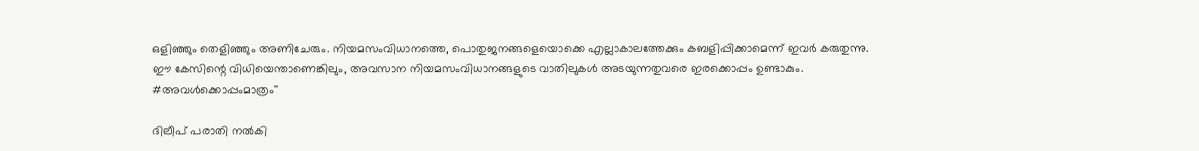ഒളിഞ്ഞും തെളിഞ്ഞും അണിചേരും. നിയമസംവിധാനത്തെ, പൊതുജനങ്ങളെയൊക്കെ എല്ലാകാലത്തേക്കും കബളിപ്പിക്കാമെന്ന് ഇവർ കരുതുന്നു. ഈ കേസിന്റെ വിധിയെന്താണെങ്കിലും, അവസാന നിയമസംവിധാനങ്ങളുടെ വാതിലുകൾ അടയുന്നതുവരെ ഇരക്കൊപ്പം ഉണ്ടാകും. #അവൾക്കൊപ്പംമാത്രം''

ദിലീപ് പരാതി നൽകി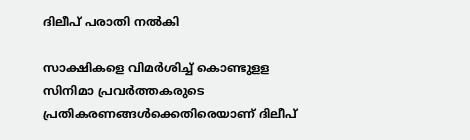ദിലീപ് പരാതി നൽകി

സാക്ഷികളെ വിമര്‍ശിച്ച് കൊണ്ടുളള സിനിമാ പ്രവര്‍ത്തകരുടെ പ്രതികരണങ്ങള്‍ക്കെതിരെയാണ് ദിലീപ്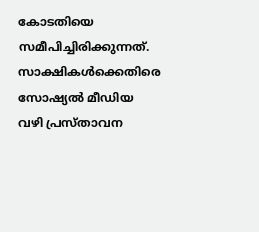കോടതിയെ സമീപിച്ചിരിക്കുന്നത്. സാക്ഷികള്‍ക്കെതിരെ സോഷ്യല്‍ മീഡിയ വഴി പ്രസ്താവന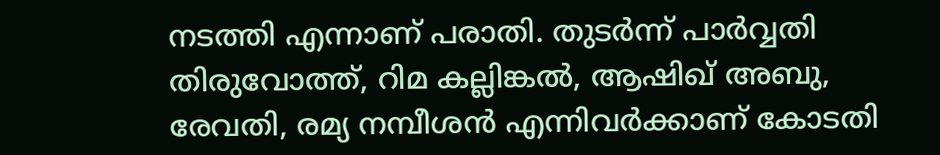നടത്തി എന്നാണ് പരാതി. തുടര്‍ന്ന് പാര്‍വ്വതി തിരുവോത്ത്, റിമ കല്ലിങ്കല്‍, ആഷിഖ് അബു, രേവതി, രമ്യ നമ്പീശന്‍ എന്നിവര്‍ക്കാണ് കോടതി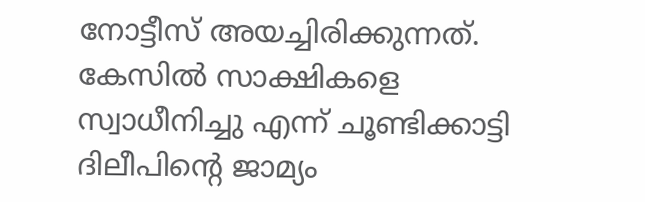നോട്ടീസ് അയച്ചിരിക്കുന്നത്. കേസിൽ സാക്ഷികളെ സ്വാധീനിച്ചു എന്ന് ചൂണ്ടിക്കാട്ടി ദിലീപിന്റെ ജാമ്യം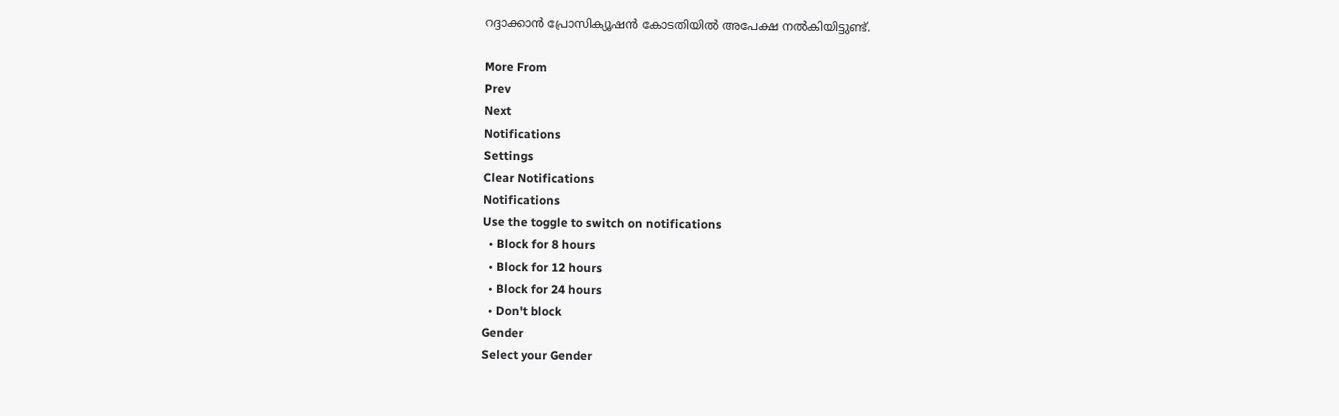റദ്ദാക്കാൻ പ്രോസിക്യൂഷൻ കോടതിയിൽ അപേക്ഷ നൽകിയിട്ടുണ്ട്.

More From
Prev
Next
Notifications
Settings
Clear Notifications
Notifications
Use the toggle to switch on notifications
  • Block for 8 hours
  • Block for 12 hours
  • Block for 24 hours
  • Don't block
Gender
Select your Gender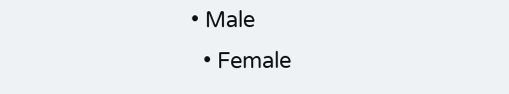• Male
  • Female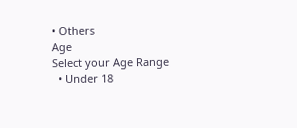• Others
Age
Select your Age Range
  • Under 18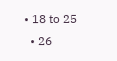• 18 to 25
  • 26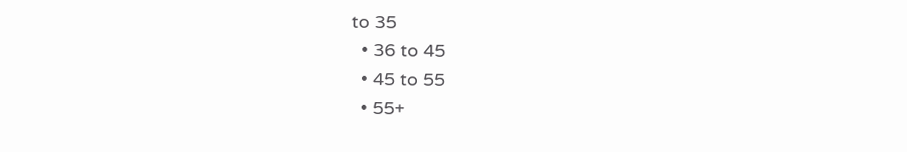to 35
  • 36 to 45
  • 45 to 55
  • 55+